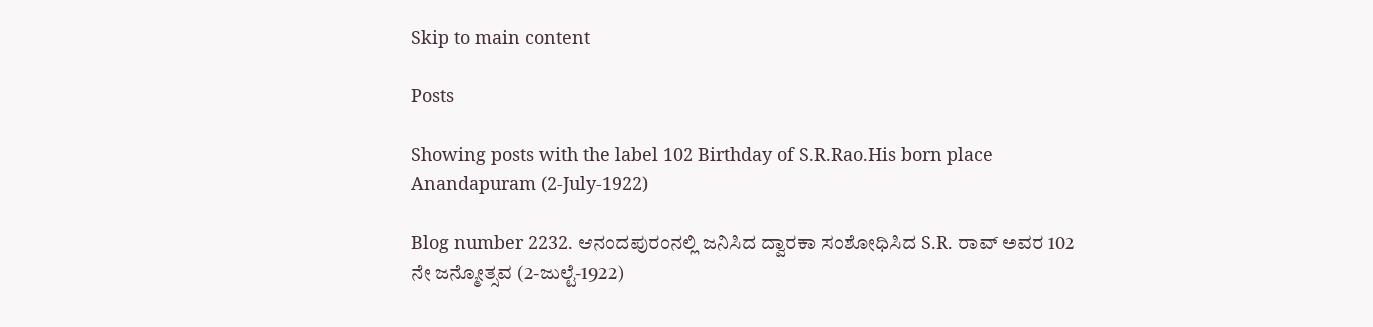Skip to main content

Posts

Showing posts with the label 102 Birthday of S.R.Rao.His born place Anandapuram (2-July-1922)

Blog number 2232. ಆನಂದಪುರಂನಲ್ಲಿ ಜನಿಸಿದ ದ್ವಾರಕಾ ಸಂಶೋಧಿಸಿದ S.R. ರಾವ್ ಅವರ 102 ನೇ ಜನ್ಮೋತ್ಸವ (2-ಜುಲ್ಟೆ-1922)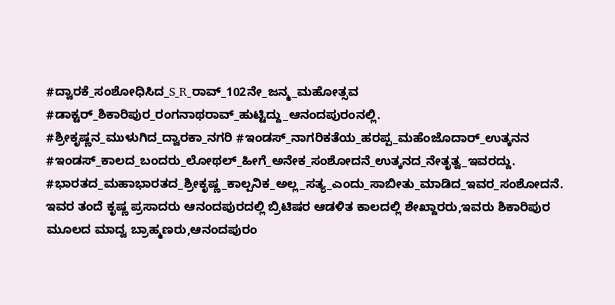#ದ್ವಾರಕೆ_ಸಂಶೋಧಿಸಿದ_S_R_ರಾವ್_102ನೇ_ಜನ್ಮ_ಮಹೋತ್ಸವ    #ಡಾಕ್ಟರ್_ಶಿಕಾರಿಪುರ_ರಂಗನಾಥರಾವ್_ಹುಟ್ಟಿದ್ದು_ಆನಂದಪುರಂನಲ್ಲಿ.  #ಶ್ರೀಕೃಷ್ಣನ_ಮುಳುಗಿದ_ದ್ವಾರಕಾ_ನಗರಿ #ಇಂಡಸ್_ನಾಗರಿಕತೆಯ_ಹರಪ್ಪ_ಮಹೆಂಜೊದಾರ್_ಉತ್ಕನನ #ಇಂಡಸ್_ಕಾಲದ_ಬಂದರು_ಲೋಥಲ್_ಹೀಗೆ_ಅನೇಕ_ಸಂಶೋದನೆ_ಉತ್ಕನದ_ನೇತೃತ್ವ_ಇವರದ್ದು. #ಭಾರತದ_ಮಹಾಭಾರತದ_ಶ್ರೀಕೃಷ್ಣ_ಕಾಲ್ಪನಿಕ_ಅಲ್ಲ_ಸತ್ಯ_ಎಂದು_ಸಾಬೀತು_ಮಾಡಿದ_ಇವರ_ಸಂಶೋದನೆ.       ಇವರ ತಂದೆ ಕೃಷ್ಣ ಪ್ರಸಾದರು ಆನಂದಪುರದಲ್ಲಿ ಬ್ರಿಟಿಷರ ಆಡಳಿತ ಕಾಲದಲ್ಲಿ ಶೇಖ್ದಾರರು,ಇವರು ಶಿಕಾರಿಪುರ ಮೂಲದ ಮಾದ್ವ ಬ್ರಾಹ್ಮಣರು,ಆನಂದಪುರಂ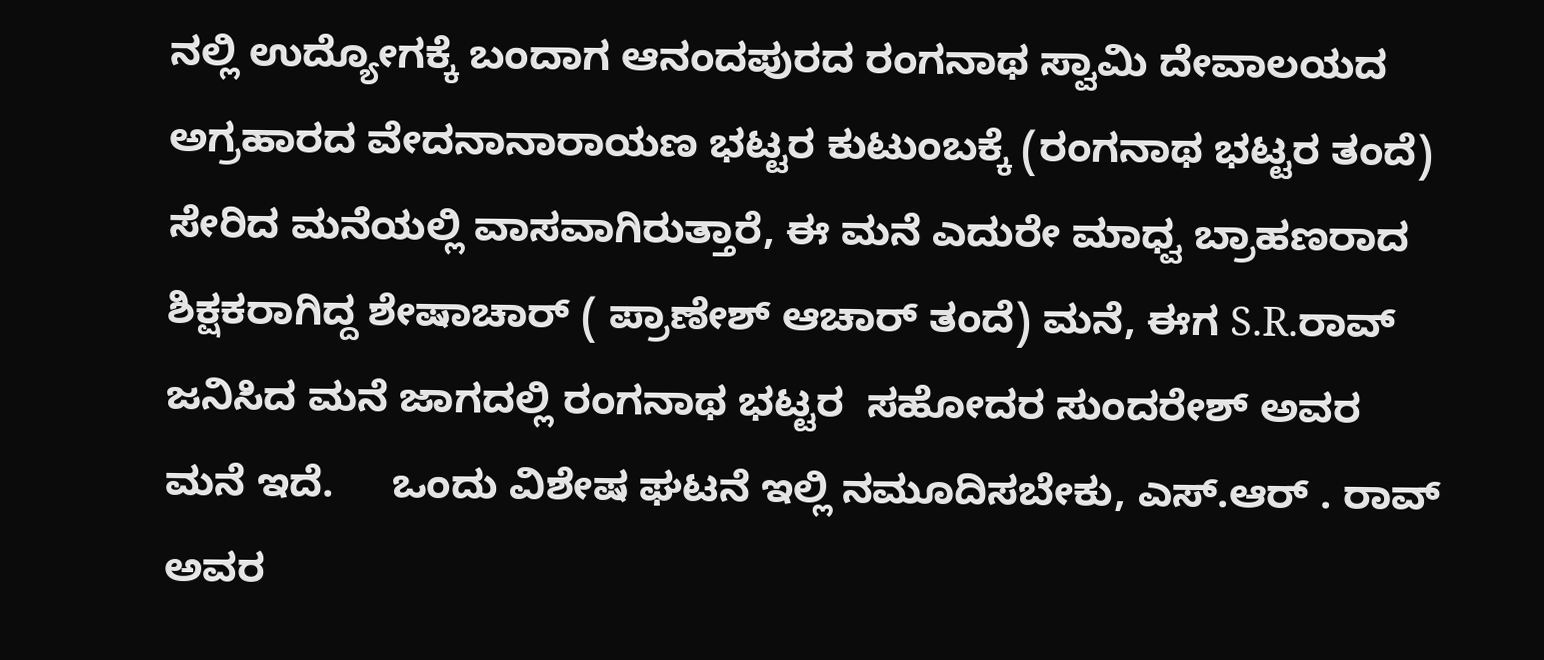ನಲ್ಲಿ ಉದ್ಯೋಗಕ್ಕೆ ಬಂದಾಗ ಆನಂದಪುರದ ರಂಗನಾಥ ಸ್ವಾಮಿ ದೇವಾಲಯದ ಅಗ್ರಹಾರದ ವೇದನಾನಾರಾಯಣ ಭಟ್ಟರ ಕುಟುಂಬಕ್ಕೆ (ರಂಗನಾಥ ಭಟ್ಟರ ತಂದೆ) ಸೇರಿದ ಮನೆಯಲ್ಲಿ ವಾಸವಾಗಿರುತ್ತಾರೆ, ಈ ಮನೆ ಎದುರೇ ಮಾಧ್ವ ಬ್ರಾಹಣರಾದ ಶಿಕ್ಷಕರಾಗಿದ್ದ ಶೇಷಾಚಾರ್ ( ಪ್ರಾಣೇಶ್ ಆಚಾರ್ ತಂದೆ) ಮನೆ, ಈಗ S.R.ರಾವ್ ಜನಿಸಿದ ಮನೆ ಜಾಗದಲ್ಲಿ ರಂಗನಾಥ ಭಟ್ಟರ  ಸಹೋದರ ಸುಂದರೇಶ್ ಅವರ ಮನೆ ಇದೆ.     ಒಂದು ವಿಶೇಷ ಘಟನೆ ಇಲ್ಲಿ ನಮೂದಿಸಬೇಕು, ಎಸ್.ಆರ್ . ರಾವ್ ಅವರ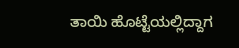ತಾಯಿ ಹೊಟ್ಟೆಯಲ್ಲಿದ್ದಾಗ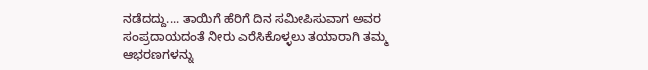ನಡೆದದ್ದು.... ತಾಯಿಗೆ ಹೆರಿಗೆ ದಿನ ಸಮೀಪಿಸುವಾಗ ಅವರ ಸಂಪ್ರದಾಯದಂತೆ ನೀರು ಎರೆಸಿಕೊಳ್ಳಲು ತಯಾರಾಗಿ ತಮ್ಮ ಆಭರಣಗಳನ್ನು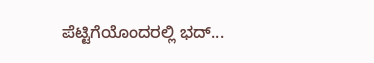ಪೆಟ್ಟಿಗೆಯೊಂದರಲ್ಲಿ ಭದ್...